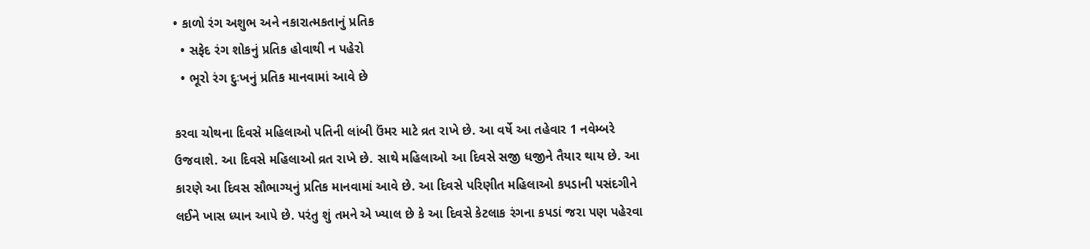• કાળો રંગ અશુભ અને નકારાત્મકતાનું પ્રતિક
  • સફેદ રંગ શોકનું પ્રતિક હોવાથી ન પહેરો
  • ભૂરો રંગ દુઃખનું પ્રતિક માનવામાં આવે છે

કરવા ચોથના દિવસે મહિલાઓ પતિની લાંબી ઉંમર માટે વ્રત રાખે છે. આ વર્ષે આ તહેવાર 1 નવેમ્બરે ઉજવાશે. આ દિવસે મહિલાઓ વ્રત રાખે છે. સાથે મહિલાઓ આ દિવસે સજી ધજીને તૈયાર થાય છે. આ કારણે આ દિવસ સૌભાગ્યનું પ્રતિક માનવામાં આવે છે. આ દિવસે પરિણીત મહિલાઓ કપડાની પસંદગીને લઈને ખાસ ધ્યાન આપે છે. પરંતુ શું તમને એ ખ્યાલ છે કે આ દિવસે કેટલાક રંગના કપડાં જરા પણ પહેરવા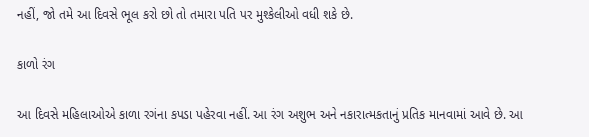નહીં, જો તમે આ દિવસે ભૂલ કરો છો તો તમારા પતિ પર મુશ્કેલીઓ વધી શકે છે.

કાળો રંગ

આ દિવસે મહિલાઓએ કાળા રગંના કપડા પહેરવા નહીં. આ રંગ અશુભ અને નકારાત્મકતાનું પ્રતિક માનવામાં આવે છે. આ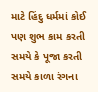માટે હિંદુ ધર્મમાં કોઈ પણ શુભ કામ કરતી સમયે કે પૂજા કરતી સમયે કાળા રંગના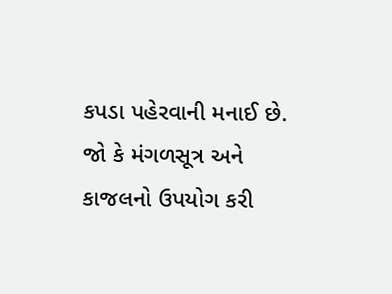કપડા પહેરવાની મનાઈ છે. જો કે મંગળસૂત્ર અને કાજલનો ઉપયોગ કરી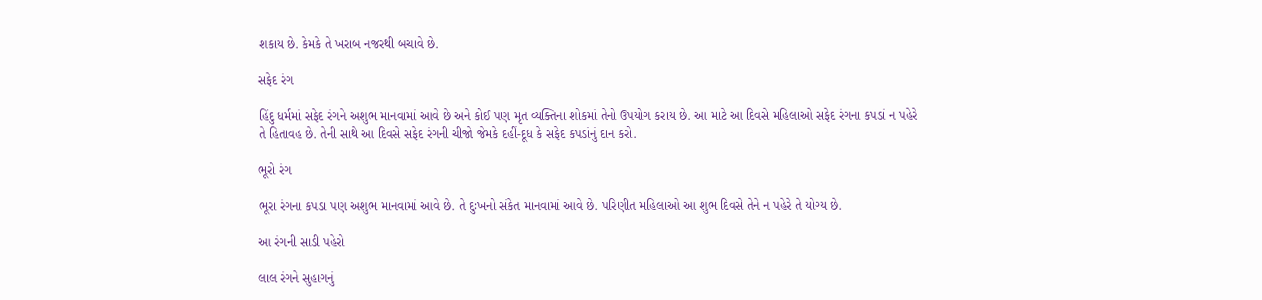શકાય છે. કેમકે તે ખરાબ નજરથી બચાવે છે.

સફેદ રંગ

હિંદુ ધર્મમાં સફેદ રંગને અશુભ માનવામાં આવે છે અને કોઈ પણ મૃત વ્યક્તિના શોકમાં તેનો ઉપયોગ કરાય છે. આ માટે આ દિવસે મહિલાઓ સફેદ રંગના કપડાં ન પહેરે તે હિતાવહ છે. તેની સાથે આ દિવસે સફેદ રંગની ચીજો જેમકે દહીં-દૂધ કે સફેદ કપડાંનું દાન કરો.

ભૂરો રંગ

ભૂરા રંગના કપડા પણ અશુભ માનવામાં આવે છે. તે દુઃખનો સંકેત માનવામાં આવે છે. પરિણીત મહિલાઓ આ શુભ દિવસે તેને ન પહેરે તે યોગ્ય છે.

આ રંગની સાડી પહેરો

લાલ રંગને સુહાગનું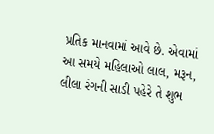પ્રતિક માનવામાં આવે છે. એવામાં આ સમયે મહિલાઓ લાલ, મરૂન, લીલા રંગની સાડી પહેરે તે શુભ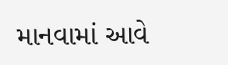માનવામાં આવે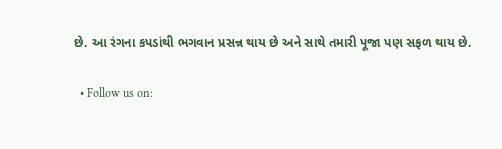છે. આ રંગના કપડાંથી ભગવાન પ્રસન્ન થાય છે અને સાથે તમારી પૂજા પણ સફળ થાય છે.

  • Follow us on: